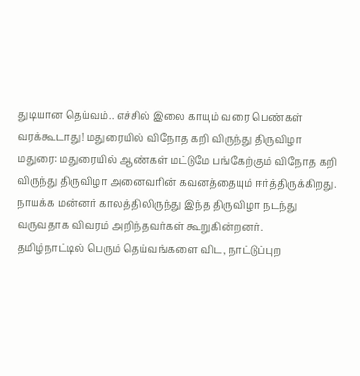துடியான தெய்வம்.. எச்சில் இலை காயும் வரை பெண்கள் வரக்கூடாது! மதுரையில் விநோத கறி விருந்து திருவிழா
மதுரை: மதுரையில் ஆண்கள் மட்டுமே பங்கேற்கும் விநோத கறி விருந்து திருவிழா அனைவரின் கவனத்தையும் ஈர்த்திருக்கிறது. நாயக்க மன்னர் காலத்திலிருந்து இந்த திருவிழா நடந்து வருவதாக விவரம் அறிந்தவர்கள் கூறுகின்றனர்.
தமிழ்நாட்டில் பெரும் தெய்வங்களை விட, நாட்டுப்புற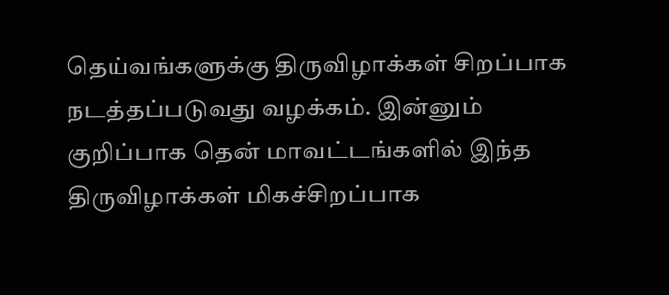தெய்வங்களுக்கு திருவிழாக்கள் சிறப்பாக நடத்தப்படுவது வழக்கம். இன்னும் குறிப்பாக தென் மாவட்டங்களில் இந்த திருவிழாக்கள் மிகச்சிறப்பாக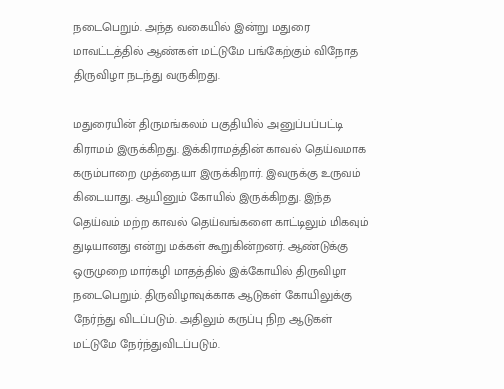நடைபெறும். அந்த வகையில் இன்று மதுரை மாவட்டத்தில் ஆண்கள் மட்டுமே பங்கேற்கும் விநோத திருவிழா நடந்து வருகிறது.

மதுரையின் திருமங்கலம் பகுதியில் அனுப்பப்பட்டி கிராமம் இருக்கிறது. இக்கிராமத்தின் காவல் தெய்வமாக கரும்பாறை முத்தையா இருக்கிறார். இவருக்கு உருவம் கிடையாது. ஆயினும் கோயில் இருக்கிறது. இந்த தெய்வம் மற்ற காவல் தெய்வங்களை காட்டிலும் மிகவும் துடியானது என்று மக்கள் கூறுகின்றனர். ஆண்டுக்கு ஒருமுறை மார்கழி மாதத்தில் இக்கோயில் திருவிழா நடைபெறும். திருவிழாவுக்காக ஆடுகள் கோயிலுக்கு நேர்ந்து விடப்படும். அதிலும் கருப்பு நிற ஆடுகள் மட்டுமே நேர்ந்துவிடப்படும்.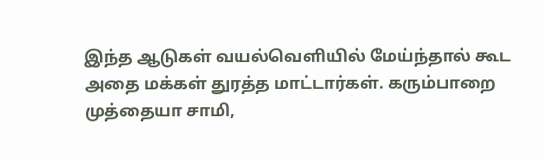இந்த ஆடுகள் வயல்வெளியில் மேய்ந்தால் கூட அதை மக்கள் துரத்த மாட்டார்கள். கரும்பாறை முத்தையா சாமி,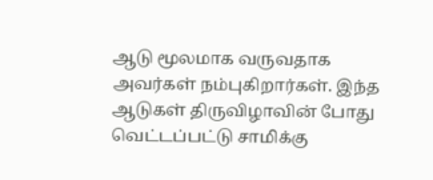ஆடு மூலமாக வருவதாக அவர்கள் நம்புகிறார்கள். இந்த ஆடுகள் திருவிழாவின் போது வெட்டப்பட்டு சாமிக்கு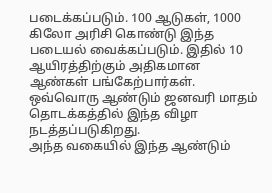படைக்கப்படும். 100 ஆடுகள், 1000 கிலோ அரிசி கொண்டு இந்த படையல் வைக்கப்படும். இதில் 10 ஆயிரத்திற்கும் அதிகமான ஆண்கள் பங்கேற்பார்கள். ஒவ்வொரு ஆண்டும் ஜனவரி மாதம் தொடக்கத்தில் இந்த விழா நடத்தப்படுகிறது.
அந்த வகையில் இந்த ஆண்டும்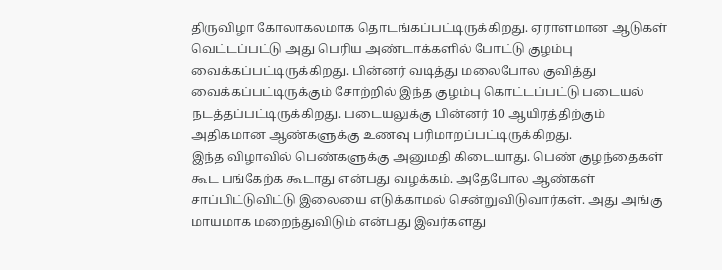திருவிழா கோலாகலமாக தொடங்கப்பட்டிருக்கிறது. ஏராளமான ஆடுகள் வெட்டப்பட்டு அது பெரிய அண்டாக்களில் போட்டு குழம்பு வைக்கப்பட்டிருக்கிறது. பின்னர் வடித்து மலைபோல குவித்து வைக்கப்பட்டிருக்கும் சோற்றில் இந்த குழம்பு கொட்டப்பட்டு படையல் நடத்தப்பட்டிருக்கிறது. படையலுக்கு பின்னர் 10 ஆயிரத்திற்கும் அதிகமான ஆண்களுக்கு உணவு பரிமாறப்பட்டிருக்கிறது.
இந்த விழாவில் பெண்களுக்கு அனுமதி கிடையாது. பெண் குழந்தைகள் கூட பங்கேற்க கூடாது என்பது வழக்கம். அதேபோல ஆண்கள் சாப்பிட்டுவிட்டு இலையை எடுக்காமல் சென்றுவிடுவார்கள். அது அங்கு மாயமாக மறைந்துவிடும் என்பது இவர்களது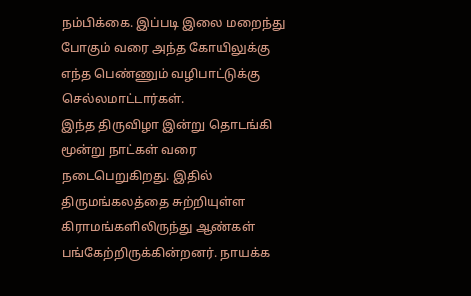நம்பிக்கை. இப்படி இலை மறைந்து போகும் வரை அந்த கோயிலுக்கு எந்த பெண்ணும் வழிபாட்டுக்கு செல்லமாட்டார்கள்.
இந்த திருவிழா இன்று தொடங்கி மூன்று நாட்கள் வரை நடைபெறுகிறது. இதில் திருமங்கலத்தை சுற்றியுள்ள கிராமங்களிலிருந்து ஆண்கள் பங்கேற்றிருக்கின்றனர். நாயக்க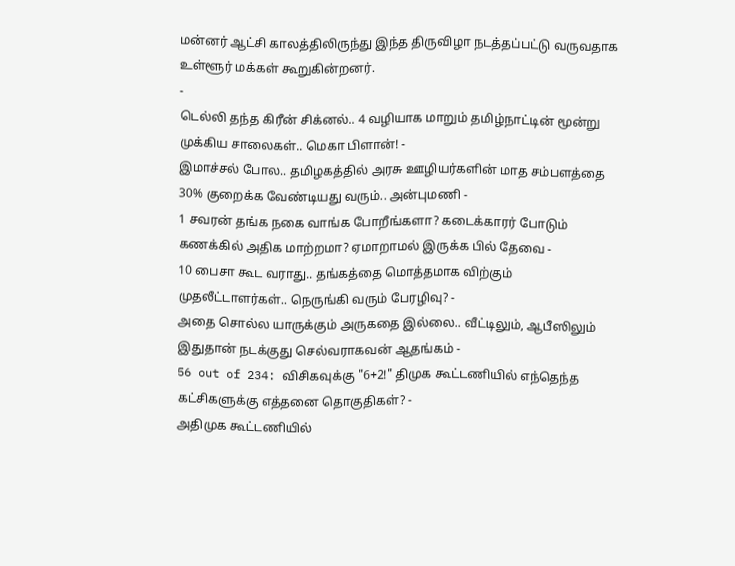மன்னர் ஆட்சி காலத்திலிருந்து இந்த திருவிழா நடத்தப்பட்டு வருவதாக உள்ளூர் மக்கள் கூறுகின்றனர்.
-
டெல்லி தந்த கிரீன் சிக்னல்.. 4 வழியாக மாறும் தமிழ்நாட்டின் மூன்று முக்கிய சாலைகள்.. மெகா பிளான்! -
இமாச்சல் போல.. தமிழகத்தில் அரசு ஊழியர்களின் மாத சம்பளத்தை 30% குறைக்க வேண்டியது வரும்.. அன்புமணி -
1 சவரன் தங்க நகை வாங்க போறீங்களா? கடைக்காரர் போடும் கணக்கில் அதிக மாற்றமா? ஏமாறாமல் இருக்க பில் தேவை -
10 பைசா கூட வராது.. தங்கத்தை மொத்தமாக விற்கும் முதலீட்டாளர்கள்.. நெருங்கி வரும் பேரழிவு? -
அதை சொல்ல யாருக்கும் அருகதை இல்லை.. வீட்டிலும், ஆபீஸிலும் இதுதான் நடக்குது செல்வராகவன் ஆதங்கம் -
56 out of 234: விசிகவுக்கு "6+2!" திமுக கூட்டணியில் எந்தெந்த கட்சிகளுக்கு எத்தனை தொகுதிகள்? -
அதிமுக கூட்டணியில்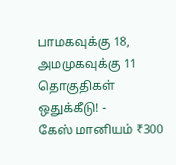பாமகவுக்கு 18, அமமுகவுக்கு 11 தொகுதிகள் ஒதுக்கீடு! -
கேஸ் மானியம் ₹300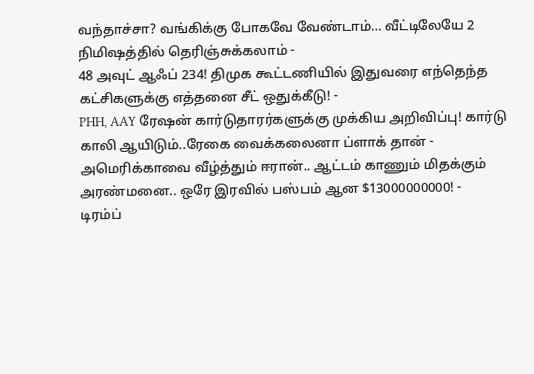வந்தாச்சா? வங்கிக்கு போகவே வேண்டாம்… வீட்டிலேயே 2 நிமிஷத்தில் தெரிஞ்சுக்கலாம் -
48 அவுட் ஆஃப் 234! திமுக கூட்டணியில் இதுவரை எந்தெந்த கட்சிகளுக்கு எத்தனை சீட் ஒதுக்கீடு! -
PHH, AAY ரேஷன் கார்டுதாரர்களுக்கு முக்கிய அறிவிப்பு! கார்டு காலி ஆயிடும்..ரேகை வைக்கலைனா ப்ளாக் தான் -
அமெரிக்காவை வீழ்த்தும் ஈரான்.. ஆட்டம் காணும் மிதக்கும் அரண்மனை.. ஒரே இரவில் பஸ்பம் ஆன $13000000000! -
டிரம்ப்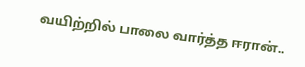வயிற்றில் பாலை வார்த்த ஈரான்..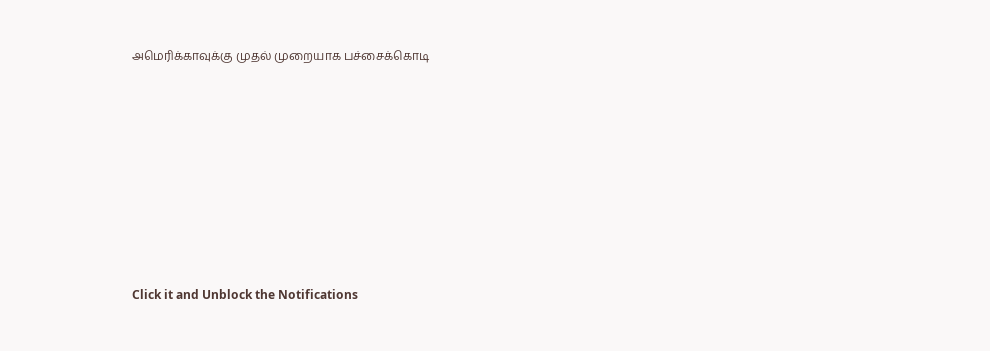அமெரிக்காவுக்கு முதல் முறையாக பச்சைக்கொடி












Click it and Unblock the Notifications